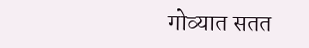गोव्यात सतत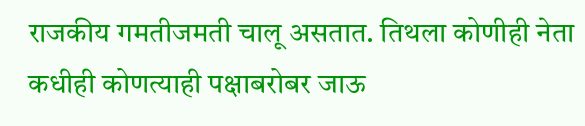राजकीय गमतीजमती चालू असतात. तिथला कोणीही नेता कधीही कोणत्याही पक्षाबरोबर जाऊ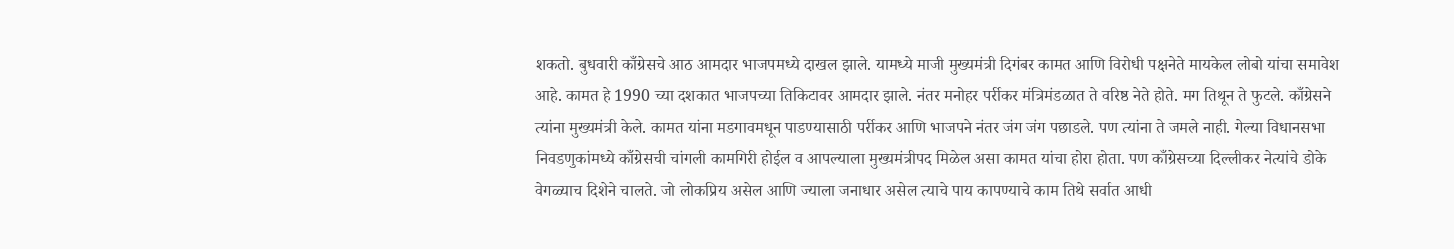शकतो. बुधवारी काँग्रेसचे आठ आमदार भाजपमध्ये दाखल झाले. यामध्ये माजी मुख्यमंत्री दिगंबर कामत आणि विरोधी पक्षनेते मायकेल लोबो यांचा समावेश आहे. कामत हे 1990 च्या दशकात भाजपच्या तिकिटावर आमदार झाले. नंतर मनोहर पर्रीकर मंत्रिमंडळात ते वरिष्ठ नेते होते. मग तिथून ते फुटले. काँग्रेसने त्यांना मुख्यमंत्री केले. कामत यांना मडगावमधून पाडण्यासाठी पर्रीकर आणि भाजपने नंतर जंग जंग पछाडले. पण त्यांना ते जमले नाही. गेल्या विधानसभा निवडणुकांमध्ये काँग्रेसची चांगली कामगिरी होईल व आपल्याला मुख्यमंत्रीपद मिळेल असा कामत यांचा होरा होता. पण काँग्रेसच्या दिल्लीकर नेत्यांचे डोके वेगळ्याच दिशेने चालते. जो लोकप्रिय असेल आणि ज्याला जनाधार असेल त्याचे पाय कापण्याचे काम तिथे सर्वात आधी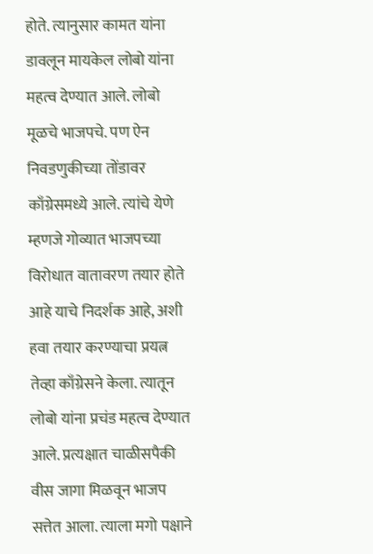होते. त्यानुसार कामत यांना डावलून मायकेल लोबो यांना महत्व देण्यात आले. लोबो मूळचे भाजपचे. पण ऐन निवडणुकीच्या तोंडावर काँग्रेसमध्ये आले. त्यांचे येणे म्हणजे गोव्यात भाजपच्या विरोधात वातावरण तयार होते आहे याचे निदर्शक आहे, अशी हवा तयार करण्याचा प्रयत्न तेव्हा काँग्रेसने केला. त्यातून लोबो यांना प्रचंड महत्व देण्यात आले. प्रत्यक्षात चाळीसपैकी वीस जागा मिळवून भाजप सत्तेत आला. त्याला मगो पक्षाने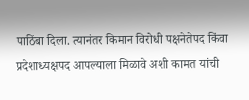पाठिंबा दिला. त्यानंतर किमान विरोधी पक्षनेतेपद किंवा प्रदेशाध्यक्षपद आपल्याला मिळावे अशी कामत यांची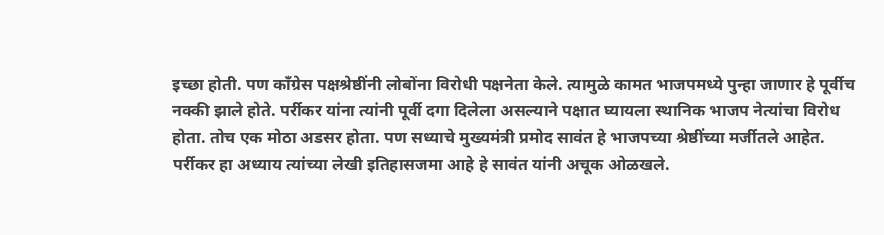इच्छा होती. पण काँग्रेस पक्षश्रेष्ठींनी लोबोंना विरोधी पक्षनेता केले. त्यामुळे कामत भाजपमध्ये पुन्हा जाणार हे पूर्वीच नक्की झाले होते. पर्रीकर यांना त्यांनी पूर्वी दगा दिलेला असल्याने पक्षात घ्यायला स्थानिक भाजप नेत्यांचा विरोध होता. तोच एक मोठा अडसर होता. पण सध्याचे मुख्यमंत्री प्रमोद सावंत हे भाजपच्या श्रेष्ठींच्या मर्जीतले आहेत. पर्रीकर हा अध्याय त्यांच्या लेखी इतिहासजमा आहे हे सावंत यांनी अचूक ओळखले.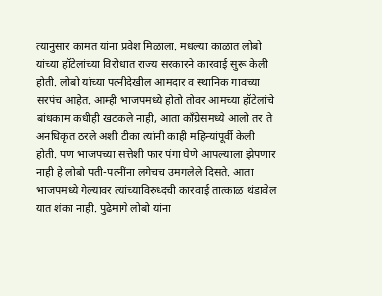त्यानुसार कामत यांना प्रवेश मिळाला. मधल्या काळात लोबो यांच्या हॉटेलांच्या विरोधात राज्य सरकारने कारवाई सुरू केली होती. लोबो यांच्या पत्नीदेखील आमदार व स्थानिक गावच्या सरपंच आहेत. आम्ही भाजपमध्ये होतो तोवर आमच्या हॉटेलांचे बांधकाम कधीही खटकले नाही, आता काँग्रेसमध्ये आलो तर ते अनधिकृत ठरले अशी टीका त्यांनी काही महिन्यांपूर्वी केली होती. पण भाजपच्या सत्तेशी फार पंगा घेणे आपल्याला झेपणार नाही हे लोबो पती-पत्नींना लगेचच उमगलेले दिसते. आता भाजपमध्ये गेल्यावर त्यांच्याविरुध्दची कारवाई तात्काळ थंडावेल यात शंका नाही. पुढेमागे लोबो यांना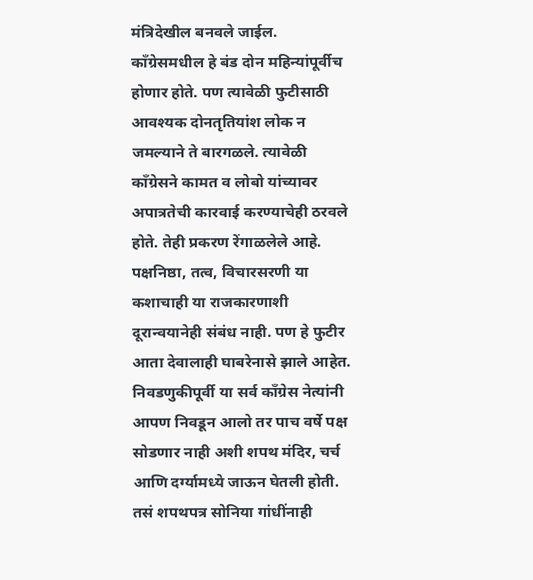मंत्रिदेखील बनवले जाईल. काँग्रेसमधील हे बंड दोन महिन्यांपूर्वीच होणार होते. पण त्यावेळी फुटीसाठी आवश्यक दोनतृतियांश लोक न जमल्याने ते बारगळले. त्यावेळी काँग्रेसने कामत व लोबो यांच्यावर अपात्रतेची कारवाई करण्याचेही ठरवले होते. तेही प्रकरण रेंगाळलेले आहे. पक्षनिष्ठा, तत्व, विचारसरणी या कशाचाही या राजकारणाशी दूरान्वयानेही संबंध नाही. पण हे फुटीर आता देवालाही घाबरेनासे झाले आहेत. निवडणुकीपूर्वी या सर्व काँग्रेस नेत्यांनी आपण निवडून आलो तर पाच वर्षे पक्ष सोडणार नाही अशी शपथ मंदिर, चर्च आणि दर्ग्यामध्ये जाऊन घेतली होती. तसं शपथपत्र सोनिया गांधींनाही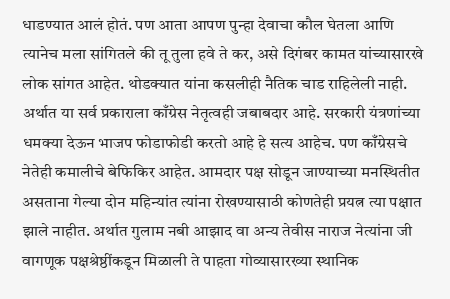धाडण्यात आलं होतं. पण आता आपण पुन्हा देवाचा कौल घेतला आणि त्यानेच मला सांगितले की तू तुला हवे ते कर, असे दिगंबर कामत यांच्यासारखे लोक सांगत आहेत. थोडक्यात यांना कसलीही नैतिक चाड राहिलेली नाही. अर्थात या सर्व प्रकाराला काँग्रेस नेतृत्वही जबाबदार आहे. सरकारी यंत्रणांच्या धमक्या देऊन भाजप फोडाफोडी करतो आहे हे सत्य आहेच. पण काँग्रेसचे नेतेही कमालीचे बेफिकिर आहेत. आमदार पक्ष सोडून जाण्याच्या मनस्थितीत असताना गेल्या दोन महिन्यांत त्यांना रोखण्यासाठी कोणतेही प्रयत्न त्या पक्षात झाले नाहीत. अर्थात गुलाम नबी आझाद वा अन्य तेवीस नाराज नेत्यांना जी वागणूक पक्षश्रेष्ठींकडून मिळाली ते पाहता गोव्यासारख्या स्थानिक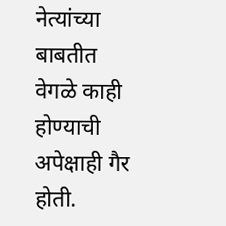नेत्यांच्या बाबतीत वेगळे काही होण्याची अपेक्षाही गैर होती.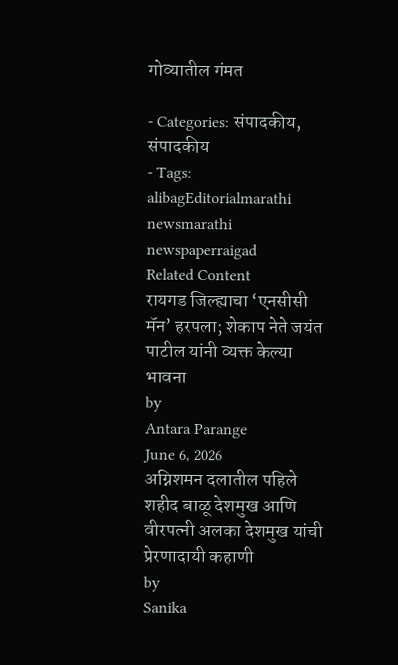गोव्यातील गंमत

- Categories: संपादकीय, संपादकीय
- Tags: alibagEditorialmarathi newsmarathi newspaperraigad
Related Content
रायगड जिल्ह्याचा ‘एनसीसी मॅन’ हरपला; शेकाप नेते जयंत पाटील यांनी व्यक्त केल्या भावना
by
Antara Parange
June 6, 2026
अग्निशमन दलातील पहिले शहीद बाळू देशमुख आणि वीरपत्नी अलका देशमुख यांची प्रेरणादायी कहाणी
by
Sanika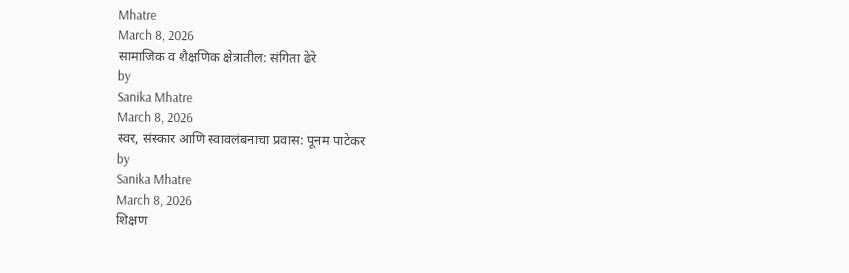Mhatre
March 8, 2026
सामाजिक व शैक्षणिक क्षेत्रातील: संगिता ढेरे
by
Sanika Mhatre
March 8, 2026
स्वर, संस्कार आणि स्वावलंबनाचा प्रवास: पूनम पाटेकर
by
Sanika Mhatre
March 8, 2026
शिक्षण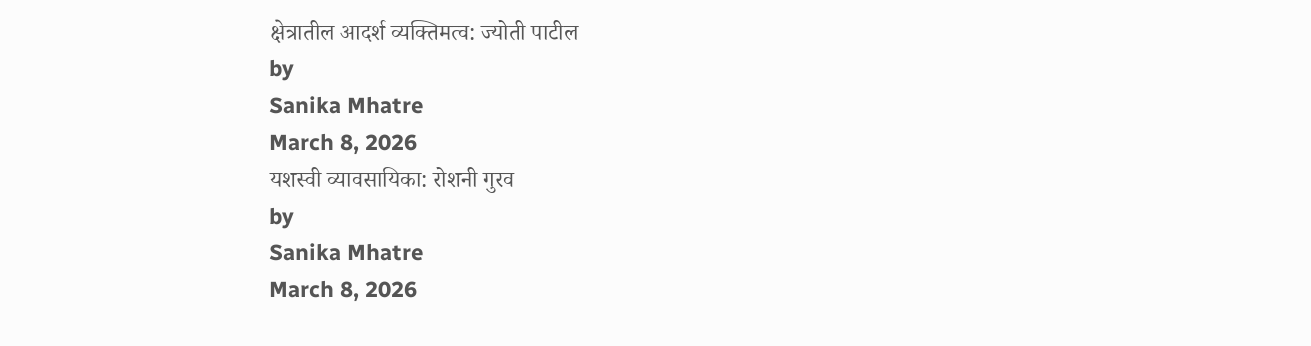क्षेत्रातील आदर्श व्यक्तिमत्व: ज्योती पाटील
by
Sanika Mhatre
March 8, 2026
यशस्वी व्यावसायिका: रोशनी गुरव
by
Sanika Mhatre
March 8, 2026